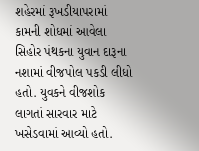શહેરમાં રૂખડીયાપરામાં કામની શોધમાં આવેલા સિહોર પંથકના યુવાન દારૂના નશામાં વીજપોલ પકડી લીધો હતો. યુવકને વીજશોક લાગતાં સારવાર માટે ખસેડવામાં આવ્યો હતો.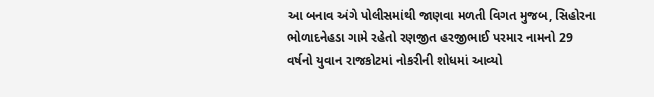આ બનાવ અંગે પોલીસમાંથી જાણવા મળતી વિગત મુજબ, સિહોરના ભોળાદનેહડા ગામે રહેતો રણજીત હરજીભાઈ પરમાર નામનો 29 વર્ષનો યુવાન રાજકોટમાં નોકરીની શોધમાં આવ્યો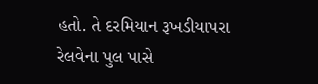હતો. તે દરમિયાન રૂખડીયાપરા રેલવેના પુલ પાસે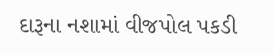દારૂના નશામાં વીજપોલ પકડી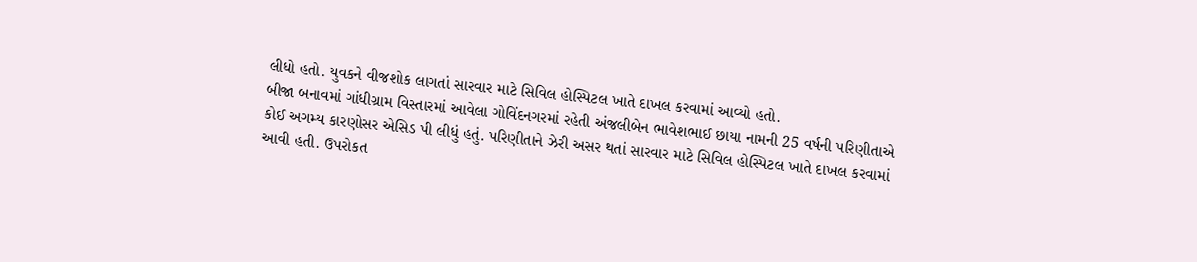લીધો હતો. યુવકને વીજશોક લાગતાં સારવાર માટે સિવિલ હોસ્પિટલ ખાતે દાખલ કરવામાં આવ્યો હતો.
બીજા બનાવમાં ગાંધીગ્રામ વિસ્તારમાં આવેલા ગોવિંદનગરમાં રહેતી અંજલીબેન ભાવેશભાઈ છાયા નામની 25 વર્ષની પરિણીતાએ કોઈ અગમ્ય કારણોસર એસિડ પી લીધું હતું. પરિણીતાને ઝેરી અસર થતાં સારવાર માટે સિવિલ હોસ્પિટલ ખાતે દાખલ કરવામાં આવી હતી. ઉપરોકત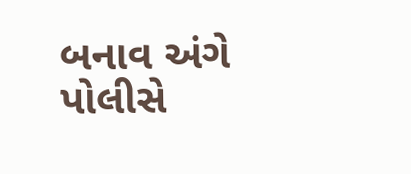બનાવ અંગે પોલીસે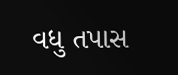વધુ તપાસ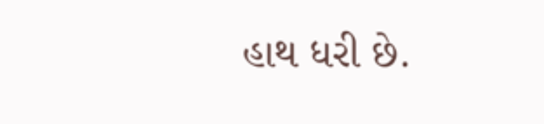હાથ ધરી છે.